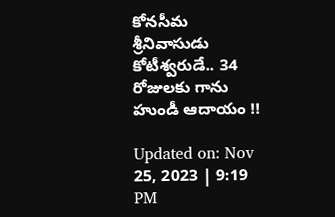కోనసీమ శ్రీనివాసుడు కోటీశ్వరుడే.. 34 రోజులకు గాను హుండీ ఆదాయం !!

Updated on: Nov 25, 2023 | 9:19 PM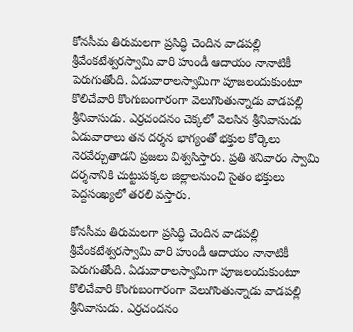కోనసీమ తిరుమలగా ప్రసిద్ధి చెందిన వాడపల్లి శ్రీవేంకటేశ్వరస్వామి వారి హుండీ ఆదాయం నానాటికీ పెరుగుతోంది. ఏడువారాలస్వామిగా పూజలందుకుంటూ కొలిచేవారి కొంగుబంగారంగా వెలుగొంతున్నాడు వాడపల్లి శ్రీనివాసుడు. ఎర్రచందనం చెక్కలో వెలసిన శ్రీనివాసుడు ఏడువారాలు తన దర్శన భాగ్యంతో భక్తుల కోర్కెలు నెరవేర్చుతాడని ప్రజలు విశ్వసిస్తారు. ప్రతి శనివారం స్వామి దర్శనానికి చుట్టుపక్కల జిల్లాలనుంచి సైతం భక్తులు పెద్దసంఖ్యలో తరలి వస్తారు.

కోనసీమ తిరుమలగా ప్రసిద్ధి చెందిన వాడపల్లి శ్రీవేంకటేశ్వరస్వామి వారి హుండీ ఆదాయం నానాటికీ పెరుగుతోంది. ఏడువారాలస్వామిగా పూజలందుకుంటూ కొలిచేవారి కొంగుబంగారంగా వెలుగొంతున్నాడు వాడపల్లి శ్రీనివాసుడు. ఎర్రచందనం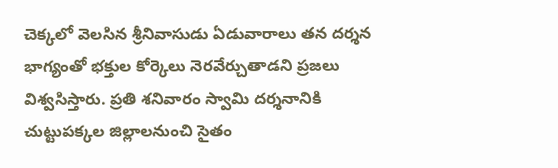చెక్కలో వెలసిన శ్రీనివాసుడు ఏడువారాలు తన దర్శన భాగ్యంతో భక్తుల కోర్కెలు నెరవేర్చుతాడని ప్రజలు విశ్వసిస్తారు. ప్రతి శనివారం స్వామి దర్శనానికి చుట్టుపక్కల జిల్లాలనుంచి సైతం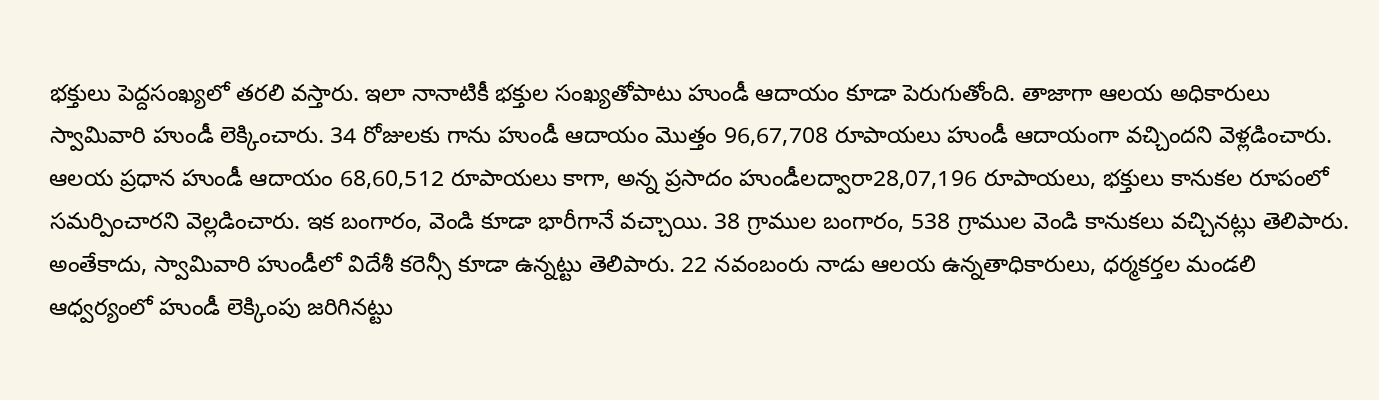భక్తులు పెద్దసంఖ్యలో తరలి వస్తారు. ఇలా నానాటికీ భక్తుల సంఖ్యతోపాటు హుండీ ఆదాయం కూడా పెరుగుతోంది. తాజాగా ఆలయ అధికారులు స్వామివారి హుండీ లెక్కించారు. 34 రోజులకు గాను హుండీ ఆదాయం మొత్తం 96,67,708 రూపాయలు హుండీ ఆదాయంగా వచ్చిందని వెళ్లడించారు. ఆలయ ప్రధాన హుండీ ఆదాయం 68,60,512 రూపాయలు కాగా, అన్న ప్రసాదం హుండీలద్వారా28,07,196 రూపాయలు, భక్తులు కానుకల రూపంలో సమర్పించారని వెల్లడించారు. ఇక బంగారం, వెండి కూడా భారీగానే వచ్చాయి. 38 గ్రాముల బంగారం, 538 గ్రాముల వెండి కానుకలు వచ్చినట్లు తెలిపారు. అంతేకాదు, స్వామివారి హుండీలో విదేశీ కరెన్సీ కూడా ఉన్నట్టు తెలిపారు. 22 నవంబంరు నాడు ఆలయ ఉన్నతాధికారులు, ధర్మకర్తల మండలి ఆధ్వర్యంలో హుండీ లెక్కింపు జరిగినట్టు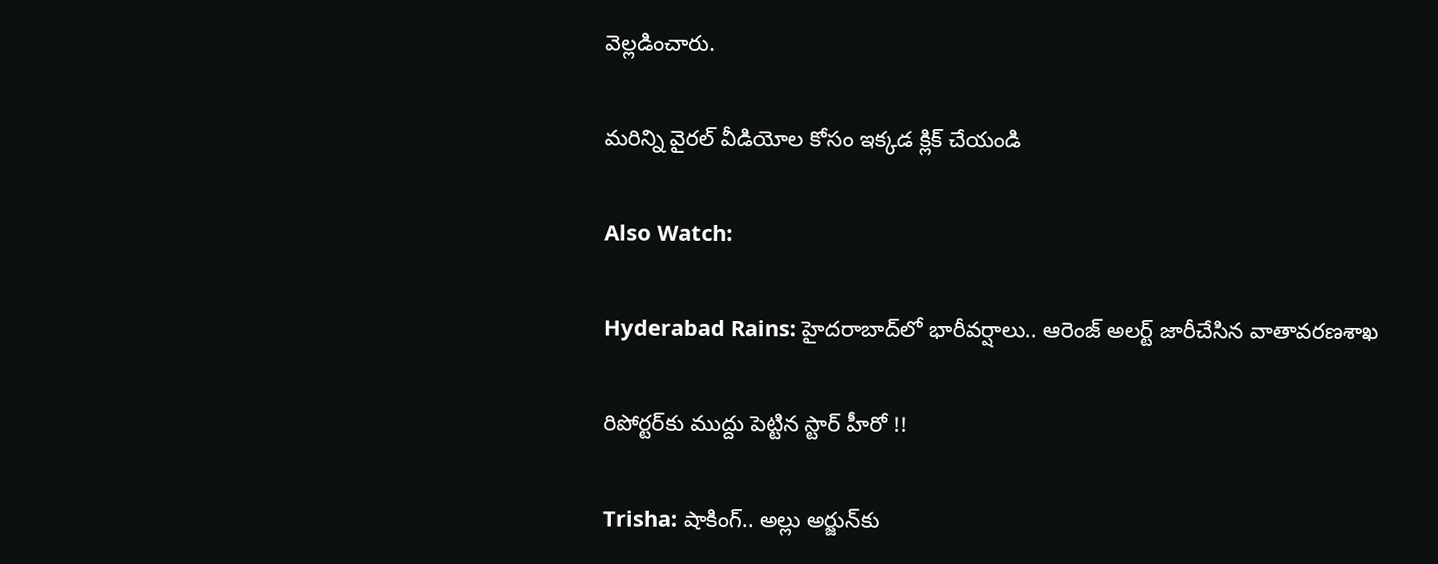వెల్లడించారు.

మరిన్ని వైరల్ వీడియోల కోసం ఇక్కడ క్లిక్ చేయండి

Also Watch:

Hyderabad Rains: హైదరాబాద్‌లో భారీవర్షాలు.. ఆరెంజ్‌ అలర్ట్‌ జారీచేసిన వాతావరణశాఖ

రిపోర్టర్‌కు ముద్దు పెట్టిన స్టార్ హీరో !!

Trisha: షాకింగ్.. అల్లు అర్జున్‌కు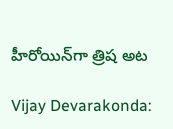హీరోయిన్‌గా త్రిష అట

Vijay Devarakonda: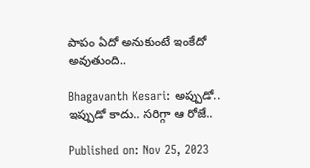పాపం ఏదో అనుకుంటే ఇంకేదో అవుతుంది..

Bhagavanth Kesari: అప్పుడో.. ఇప్పుడో కాదు.. సరిగ్గా ఆ రోజే..

Published on: Nov 25, 2023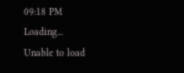09:18 PM
Loading...
Unable to load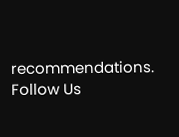recommendations.
Follow Us